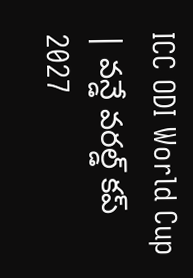ICC ODI World Cup | వన్డే వరల్డ్ కప్ 2027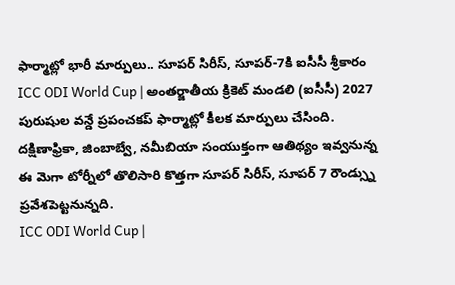ఫార్మాట్లో భారీ మార్పులు.. సూపర్ సిరీస్, సూపర్-7కి ఐసీసీ శ్రీకారం
ICC ODI World Cup | అంతర్జాతీయ క్రికెట్ మండలి (ఐసీసీ) 2027 పురుషుల వన్డే ప్రపంచకప్ ఫార్మాట్లో కీలక మార్పులు చేసింది. దక్షిణాఫ్రికా, జింబాబ్వే, నమీబియా సంయుక్తంగా ఆతిథ్యం ఇవ్వనున్న ఈ మెగా టోర్నీలో తొలిసారి కొత్తగా సూపర్ సిరీస్, సూపర్ 7 రౌండ్స్ను ప్రవేశపెట్టనున్నది.
ICC ODI World Cup |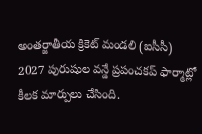అంతర్జాతీయ క్రికెట్ మండలి (ఐసీసీ) 2027 పురుషుల వన్డే ప్రపంచకప్ ఫార్మాట్లో కీలక మార్పులు చేసింది.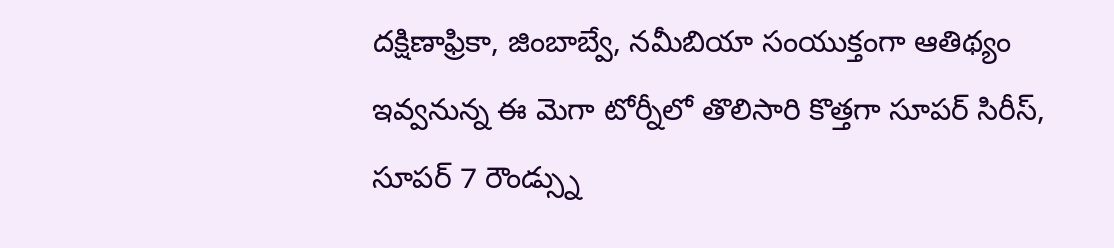దక్షిణాఫ్రికా, జింబాబ్వే, నమీబియా సంయుక్తంగా ఆతిథ్యం ఇవ్వనున్న ఈ మెగా టోర్నీలో తొలిసారి కొత్తగా సూపర్ సిరీస్, సూపర్ 7 రౌండ్స్ను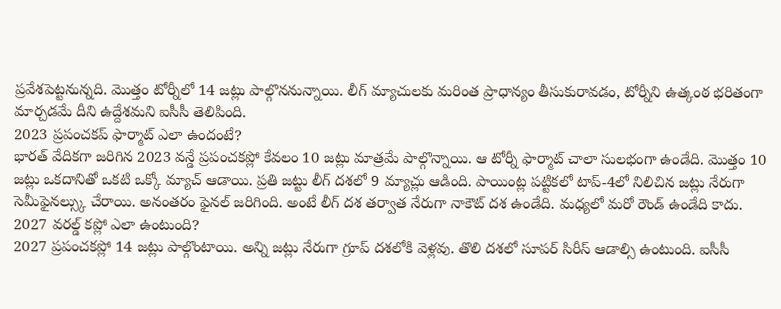ప్రవేశపెట్టనున్నది. మొత్తం టోర్నీలో 14 జట్లు పాల్గొననున్నాయి. లీగ్ మ్యాచులకు మరింత ప్రాధాన్యం తీసుకురావడం, టోర్నీని ఉత్కంఠ భరితంగా మార్చడమే దీని ఉద్దేశమని ఐసీసీ తెలిపింది.
2023 ప్రపంచకప్ ఫార్మాట్ ఎలా ఉందంటే?
భారత్ వేదికగా జరిగిన 2023 వన్డే ప్రపంచకప్లో కేవలం 10 జట్లు మాత్రమే పాల్గొన్నాయి. ఆ టోర్నీ ఫార్మాట్ చాలా సులభంగా ఉండేది. మొత్తం 10 జట్లు ఒకదానితో ఒకటి ఒక్కో మ్యాచ్ ఆడాయి. ప్రతి జట్టు లీగ్ దశలో 9 మ్యాచ్లు ఆడింది. పాయింట్ల పట్టికలో టాప్-4లో నిలిచిన జట్లు నేరుగా సెమీఫైనల్స్కు చేరాయి. అనంతరం ఫైనల్ జరిగింది. అంటే లీగ్ దశ తర్వాత నేరుగా నాకౌట్ దశ ఉండేది. మధ్యలో మరో రౌండ్ ఉండేది కాదు.
2027 వరల్డ్ కప్లో ఎలా ఉంటుంది?
2027 ప్రపంచకప్లో 14 జట్లు పాల్గొంటాయి. అన్ని జట్లు నేరుగా గ్రూప్ దశలోకి వెళ్లవు. తొలి దశలో సూపర్ సిరీస్ ఆడాల్సి ఉంటుంది. ఐసీసీ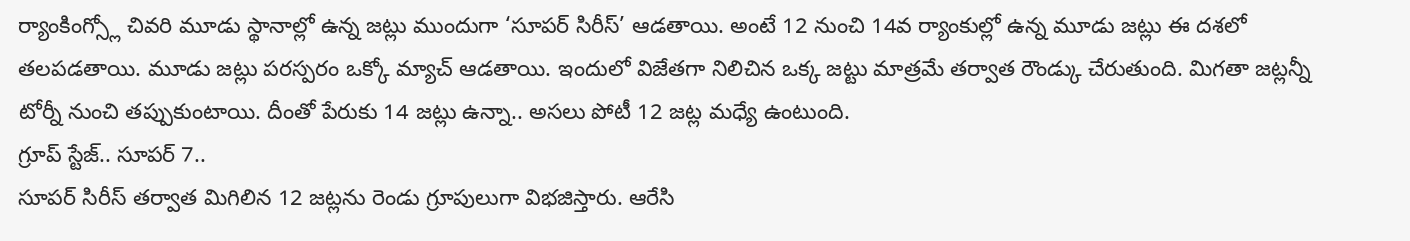ర్యాంకింగ్స్లో చివరి మూడు స్థానాల్లో ఉన్న జట్లు ముందుగా ‘సూపర్ సిరీస్’ ఆడతాయి. అంటే 12 నుంచి 14వ ర్యాంకుల్లో ఉన్న మూడు జట్లు ఈ దశలో తలపడతాయి. మూడు జట్లు పరస్పరం ఒక్కో మ్యాచ్ ఆడతాయి. ఇందులో విజేతగా నిలిచిన ఒక్క జట్టు మాత్రమే తర్వాత రౌండ్కు చేరుతుంది. మిగతా జట్లన్నీ టోర్నీ నుంచి తప్పుకుంటాయి. దీంతో పేరుకు 14 జట్లు ఉన్నా.. అసలు పోటీ 12 జట్ల మధ్యే ఉంటుంది.
గ్రూప్ స్టేజ్.. సూపర్ 7..
సూపర్ సిరీస్ తర్వాత మిగిలిన 12 జట్లను రెండు గ్రూపులుగా విభజిస్తారు. ఆరేసి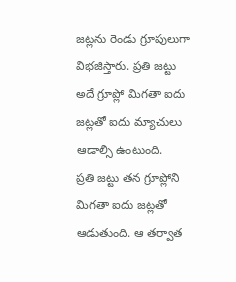జట్లను రెండు గ్రూపులుగా విభజిస్తారు. ప్రతి జట్టు అదే గ్రూప్లో మిగతా ఐదు జట్లతో ఐదు మ్యాచులు ఆడాల్సి ఉంటుంది.
ప్రతి జట్టు తన గ్రూప్లోని మిగతా ఐదు జట్లతో ఆడుతుంది. ఆ తర్వాత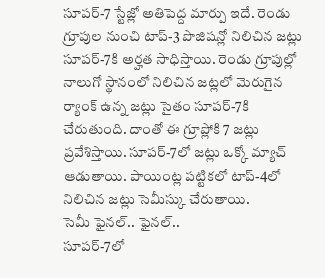సూపర్-7 స్టేజ్లో అతిపెద్ద మార్పు ఇదే. రెండు గ్రూపుల నుంచి టాప్-3 పొజిషన్లో నిలిచిన జట్లు సూపర్-7కి అర్హత సాధిస్తాయి. రెండు గ్రూపుల్లో నాలుగో స్థానంలో నిలిచిన జట్లలో మెరుగైన ర్యాంక్ ఉన్న జట్లు సైతం సూపర్-7కి చేరుతుంది. దాంతో ఈ గ్రూప్లోకి 7 జట్లు ప్రవేశిస్తాయి. సూపర్-7లో జట్లు ఒక్కో మ్యాచ్ ఆడుతాయి. పాయింట్ల పట్టికలో టాప్-4లో నిలిచిన జట్లు సెమీస్కు చేరుతాయి.
సెమీ ఫైనల్.. ఫైనల్..
సూపర్-7లో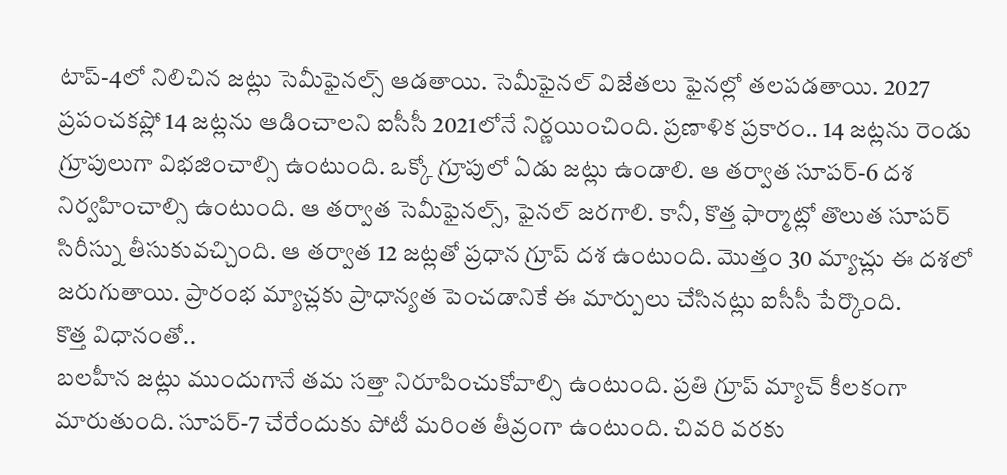టాప్-4లో నిలిచిన జట్లు సెమీఫైనల్స్ ఆడతాయి. సెమీఫైనల్ విజేతలు ఫైనల్లో తలపడతాయి. 2027 ప్రపంచకప్లో 14 జట్లను ఆడించాలని ఐసీసీ 2021లోనే నిర్ణయించింది. ప్రణాళిక ప్రకారం.. 14 జట్లను రెండు గ్రూపులుగా విభజించాల్సి ఉంటుంది. ఒక్కో గ్రూపులో ఏడు జట్లు ఉండాలి. ఆ తర్వాత సూపర్-6 దశ నిర్వహించాల్సి ఉంటుంది. ఆ తర్వాత సెమీఫైనల్స్, ఫైనల్ జరగాలి. కానీ, కొత్త ఫార్మాట్లో తొలుత సూపర్ సిరీస్ను తీసుకువచ్చింది. ఆ తర్వాత 12 జట్లతో ప్రధాన గ్రూప్ దశ ఉంటుంది. మొత్తం 30 మ్యాచ్లు ఈ దశలో జరుగుతాయి. ప్రారంభ మ్యాచ్లకు ప్రాధాన్యత పెంచడానికే ఈ మార్పులు చేసినట్లు ఐసీసీ పేర్కొంది.
కొత్త విధానంతో..
బలహీన జట్లు ముందుగానే తమ సత్తా నిరూపించుకోవాల్సి ఉంటుంది. ప్రతి గ్రూప్ మ్యాచ్ కీలకంగా మారుతుంది. సూపర్-7 చేరేందుకు పోటీ మరింత తీవ్రంగా ఉంటుంది. చివరి వరకు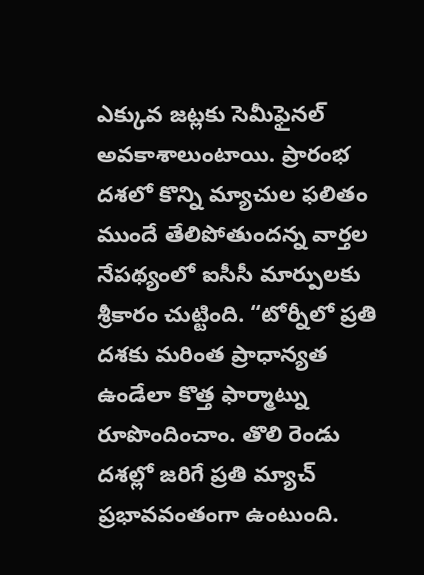ఎక్కువ జట్లకు సెమీఫైనల్ అవకాశాలుంటాయి. ప్రారంభ దశలో కొన్ని మ్యాచుల ఫలితం ముందే తేలిపోతుందన్న వార్తల నేపథ్యంలో ఐసీసీ మార్పులకు శ్రీకారం చుట్టింది. “టోర్నీలో ప్రతి దశకు మరింత ప్రాధాన్యత ఉండేలా కొత్త ఫార్మాట్ను రూపొందించాం. తొలి రెండు దశల్లో జరిగే ప్రతి మ్యాచ్ ప్రభావవంతంగా ఉంటుంది.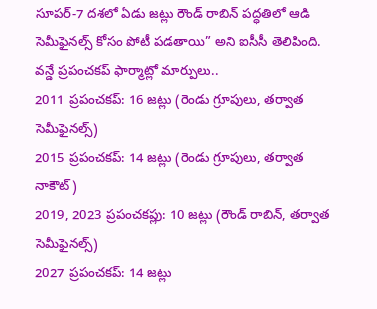సూపర్-7 దశలో ఏడు జట్లు రౌండ్ రాబిన్ పద్ధతిలో ఆడి సెమీఫైనల్స్ కోసం పోటీ పడతాయి” అని ఐసీసీ తెలిపింది.
వన్డే ప్రపంచకప్ ఫార్మాట్లో మార్పులు..
2011 ప్రపంచకప్: 16 జట్లు (రెండు గ్రూపులు, తర్వాత సెమీఫైనల్స్)
2015 ప్రపంచకప్: 14 జట్లు (రెండు గ్రూపులు, తర్వాత నాకౌట్)
2019, 2023 ప్రపంచకప్లు: 10 జట్లు (రౌండ్ రాబిన్, తర్వాత సెమీఫైనల్స్)
2027 ప్రపంచకప్: 14 జట్లు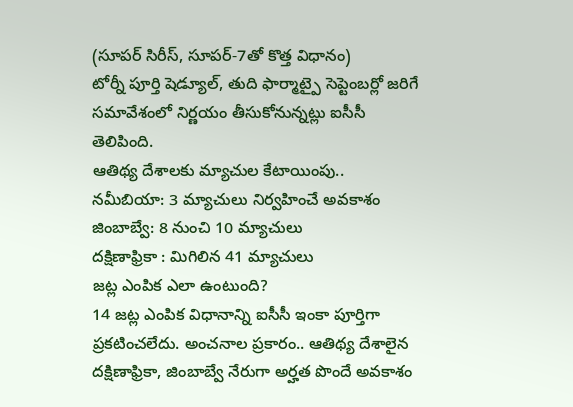(సూపర్ సిరీస్, సూపర్-7తో కొత్త విధానం)
టోర్నీ పూర్తి షెడ్యూల్, తుది ఫార్మాట్పై సెప్టెంబర్లో జరిగే సమావేశంలో నిర్ణయం తీసుకోనున్నట్లు ఐసీసీ తెలిపింది.
ఆతిథ్య దేశాలకు మ్యాచుల కేటాయింపు..
నమీబియా: 3 మ్యాచులు నిర్వహించే అవకాశం
జింబాబ్వే: 8 నుంచి 10 మ్యాచులు
దక్షిణాఫ్రికా : మిగిలిన 41 మ్యాచులు
జట్ల ఎంపిక ఎలా ఉంటుంది?
14 జట్ల ఎంపిక విధానాన్ని ఐసీసీ ఇంకా పూర్తిగా ప్రకటించలేదు. అంచనాల ప్రకారం.. ఆతిథ్య దేశాలైన దక్షిణాఫ్రికా, జింబాబ్వే నేరుగా అర్హత పొందే అవకాశం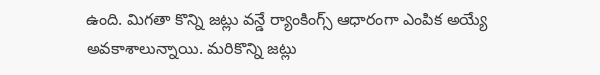ఉంది. మిగతా కొన్ని జట్లు వన్డే ర్యాంకింగ్స్ ఆధారంగా ఎంపిక అయ్యే అవకాశాలున్నాయి. మరికొన్ని జట్లు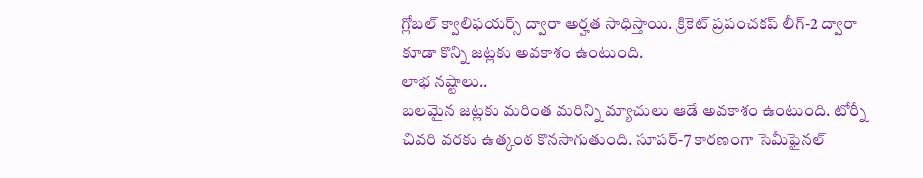గ్లోబల్ క్వాలిఫయర్స్ ద్వారా అర్హత సాధిస్తాయి. క్రికెట్ ప్రపంచకప్ లీగ్-2 ద్వారా కూడా కొన్ని జట్లకు అవకాశం ఉంటుంది.
లాభ నష్టాలు..
బలమైన జట్లకు మరింత మరిన్ని మ్యాచులు ఆడే అవకాశం ఉంటుంది. టోర్నీ చివరి వరకు ఉత్కంఠ కొనసాగుతుంది. సూపర్-7 కారణంగా సెమీఫైనల్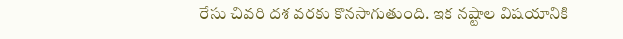రేసు చివరి దశ వరకు కొనసాగుతుంది. ఇక నష్టాల విషయానికి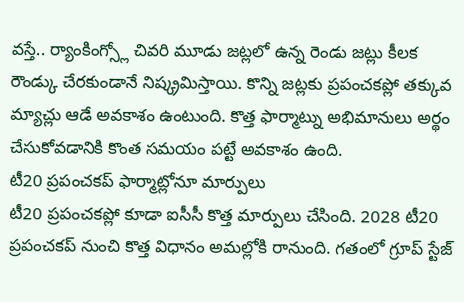వస్తే.. ర్యాంకింగ్స్లో చివరి మూడు జట్లలో ఉన్న రెండు జట్లు కీలక రౌండ్కు చేరకుండానే నిష్క్రమిస్తాయి. కొన్ని జట్లకు ప్రపంచకప్లో తక్కువ మ్యాచ్లు ఆడే అవకాశం ఉంటుంది. కొత్త ఫార్మాట్ను అభిమానులు అర్థం చేసుకోవడానికి కొంత సమయం పట్టే అవకాశం ఉంది.
టీ20 ప్రపంచకప్ ఫార్మాట్లోనూ మార్పులు
టీ20 ప్రపంచకప్లో కూడా ఐసీసీ కొత్త మార్పులు చేసింది. 2028 టీ20 ప్రపంచకప్ నుంచి కొత్త విధానం అమల్లోకి రానుంది. గతంలో గ్రూప్ స్టేజ్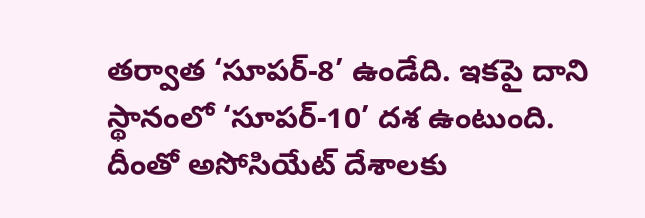తర్వాత ‘సూపర్-8’ ఉండేది. ఇకపై దాని స్థానంలో ‘సూపర్-10’ దశ ఉంటుంది. దీంతో అసోసియేట్ దేశాలకు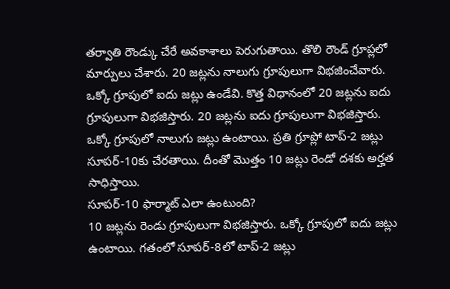తర్వాతి రౌండ్కు చేరే అవకాశాలు పెరుగుతాయి. తొలి రౌండ్ గ్రూప్లలో మార్పులు చేశారు. 20 జట్లను నాలుగు గ్రూపులుగా విభజించేవారు. ఒక్కో గ్రూపులో ఐదు జట్లు ఉండేవి. కొత్త విధానంలో 20 జట్లను ఐదు గ్రూపులుగా విభజిస్తారు. 20 జట్లను ఐదు గ్రూపులుగా విభజిస్తారు. ఒక్కో గ్రూపులో నాలుగు జట్లు ఉంటాయి. ప్రతి గ్రూప్లో టాప్-2 జట్లు సూపర్-10కు చేరతాయి. దీంతో మొత్తం 10 జట్లు రెండో దశకు అర్హత సాధిస్తాయి.
సూపర్-10 ఫార్మాట్ ఎలా ఉంటుంది?
10 జట్లను రెండు గ్రూపులుగా విభజిస్తారు. ఒక్కో గ్రూపులో ఐదు జట్లు ఉంటాయి. గతంలో సూపర్-8లో టాప్-2 జట్లు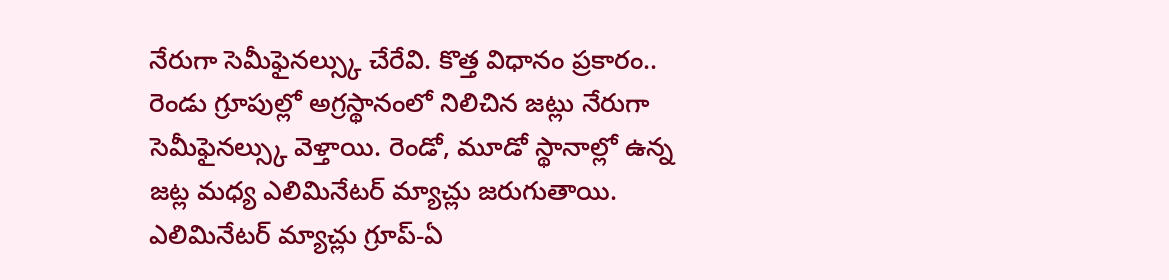నేరుగా సెమీఫైనల్స్కు చేరేవి. కొత్త విధానం ప్రకారం.. రెండు గ్రూపుల్లో అగ్రస్థానంలో నిలిచిన జట్లు నేరుగా సెమీఫైనల్స్కు వెళ్తాయి. రెండో, మూడో స్థానాల్లో ఉన్న జట్ల మధ్య ఎలిమినేటర్ మ్యాచ్లు జరుగుతాయి. ఎలిమినేటర్ మ్యాచ్లు గ్రూప్-ఏ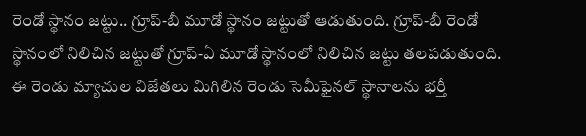రెండో స్థానం జట్టు.. గ్రూప్-బీ మూడో స్థానం జట్టుతో ఆడుతుంది. గ్రూప్-బీ రెండో స్థానంలో నిలిచిన జట్టుతో గ్రూప్-ఏ మూడో స్థానంలో నిలిచిన జట్టు తలపడుతుంది. ఈ రెండు మ్యాచుల విజేతలు మిగిలిన రెండు సెమీఫైనల్ స్థానాలను భర్తీ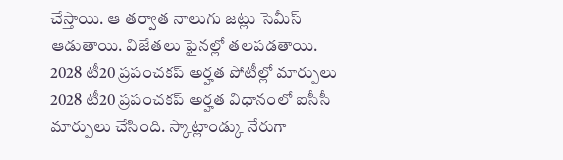చేస్తాయి. ఆ తర్వాత నాలుగు జట్లు సెమీస్ ఆడుతాయి. విజేతలు ఫైనల్లో తలపడతాయి.
2028 టీ20 ప్రపంచకప్ అర్హత పోటీల్లో మార్పులు
2028 టీ20 ప్రపంచకప్ అర్హత విధానంలో ఐసీసీ మార్పులు చేసింది. స్కాట్లాండ్కు నేరుగా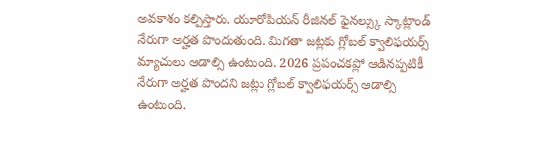అవకాశం కల్పిస్తారు. యూరోపియన్ రీజినల్ ఫైనల్స్కు స్కాట్లాండ్ నేరుగా అర్హత పొందుతుంది. మిగతా జట్లకు గ్లోబల్ క్వాలిఫయర్స్ మ్యాచులు ఆడాల్సి ఉంటుంది. 2026 ప్రపంచకప్లో ఆడినప్పటికీ నేరుగా అర్హత పొందని జట్లు గ్లోబల్ క్వాలిఫయర్స్ ఆడాల్సి ఉంటుంది.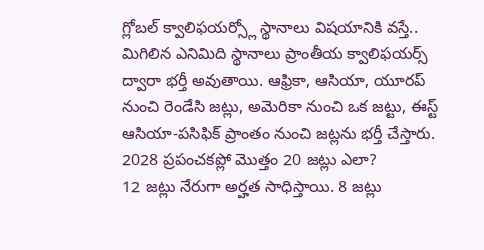గ్లోబల్ క్వాలిఫయర్స్లో స్థానాలు విషయానికి వస్తే.. మిగిలిన ఎనిమిది స్థానాలు ప్రాంతీయ క్వాలిఫయర్స్ ద్వారా భర్తీ అవుతాయి. ఆఫ్రికా, ఆసియా, యూరప్ నుంచి రెండేసి జట్లు, అమెరికా నుంచి ఒక జట్టు, ఈస్ట్ ఆసియా-పసిఫిక్ ప్రాంతం నుంచి జట్లను భర్తీ చేస్తారు.
2028 ప్రపంచకప్లో మొత్తం 20 జట్లు ఎలా?
12 జట్లు నేరుగా అర్హత సాధిస్తాయి. 8 జట్లు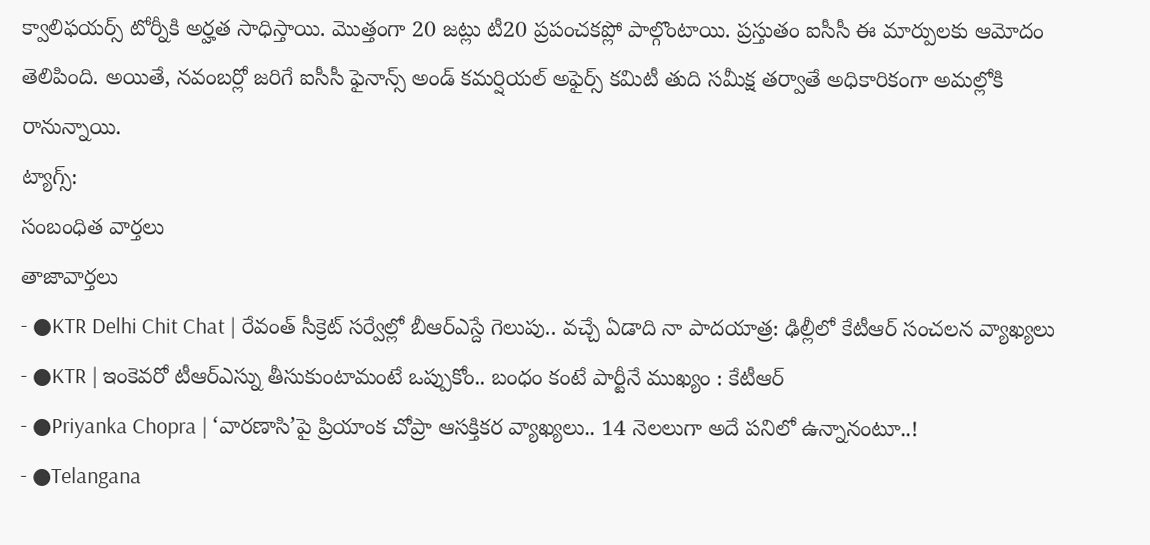క్వాలిఫయర్స్ టోర్నీకి అర్హత సాధిస్తాయి. మొత్తంగా 20 జట్లు టీ20 ప్రపంచకప్లో పాల్గొంటాయి. ప్రస్తుతం ఐసీసీ ఈ మార్పులకు ఆమోదం తెలిపింది. అయితే, నవంబర్లో జరిగే ఐసీసీ ఫైనాన్స్ అండ్ కమర్షియల్ అఫైర్స్ కమిటీ తుది సమీక్ష తర్వాతే అధికారికంగా అమల్లోకి రానున్నాయి.
ట్యాగ్స్:
సంబంధిత వార్తలు
తాజావార్తలు
- ●KTR Delhi Chit Chat | రేవంత్ సీక్రెట్ సర్వేల్లో బీఆర్ఎస్దే గెలుపు.. వచ్చే ఏడాది నా పాదయాత్ర: ఢిల్లీలో కేటీఆర్ సంచలన వ్యాఖ్యలు
- ●KTR | ఇంకెవరో టీఆర్ఎస్ను తీసుకుంటామంటే ఒప్పుకోం.. బంధం కంటే పార్టీనే ముఖ్యం : కేటీఆర్
- ●Priyanka Chopra | ‘వారణాసి’పై ప్రియాంక చోప్రా ఆసక్తికర వ్యాఖ్యలు.. 14 నెలలుగా అదే పనిలో ఉన్నానంటూ..!
- ●Telangana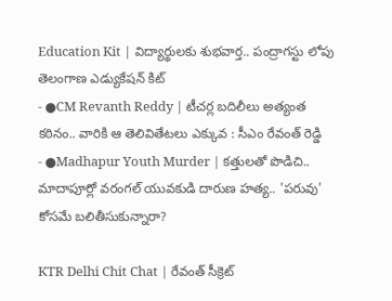Education Kit | విద్యార్థులకు శుభవార్త.. పంద్రాగస్టు లోపు తెలంగాణ ఎడ్యుకేషన్ కిట్
- ●CM Revanth Reddy | టీచర్ల బదిలీలు అత్యంత కఠినం.. వారికి ఆ తెలివితేటలు ఎక్కువ : సీఎం రేవంత్ రెడ్డి
- ●Madhapur Youth Murder | కత్తులతో పొడిచి.. మాదాపూర్లో వరంగల్ యువకుడి దారుణ హత్య.. 'పరువు' కోసమే బలితీసుకున్నారా?

KTR Delhi Chit Chat | రేవంత్ సీక్రెట్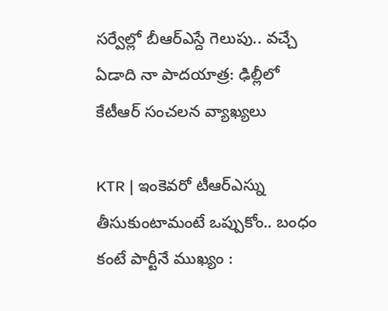సర్వేల్లో బీఆర్ఎస్దే గెలుపు.. వచ్చే ఏడాది నా పాదయాత్ర: ఢిల్లీలో కేటీఆర్ సంచలన వ్యాఖ్యలు

KTR | ఇంకెవరో టీఆర్ఎస్ను తీసుకుంటామంటే ఒప్పుకోం.. బంధం కంటే పార్టీనే ముఖ్యం :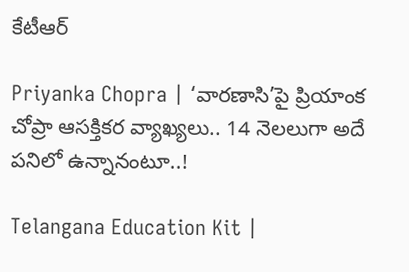కేటీఆర్

Priyanka Chopra | ‘వారణాసి’పై ప్రియాంక చోప్రా ఆసక్తికర వ్యాఖ్యలు.. 14 నెలలుగా అదే పనిలో ఉన్నానంటూ..!

Telangana Education Kit |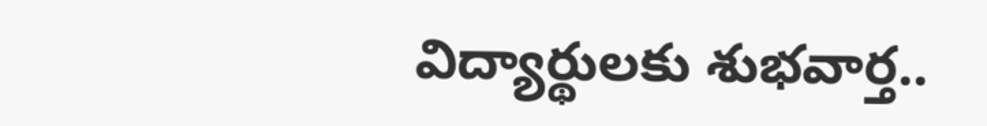విద్యార్థులకు శుభవార్త..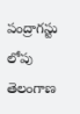పంద్రాగస్టు లోపు తెలంగాణ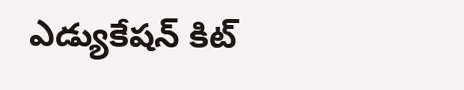ఎడ్యుకేషన్ కిట్